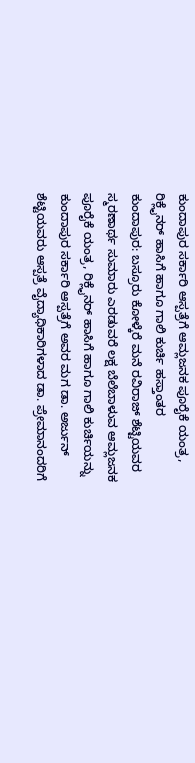ಕುಂದಾಪುರ ಸರ್ಕಾರಿ ಆಸ್ಪತ್ರೆಗೆ ಆಮ್ಲಜನಕ ಪೂರೈಕೆ ಯಂತ್ರ, ರಿಕ್ಲೈನರ್ ಹಾಸಿಗೆ ಹಾಗೂ ಗಾಲಿ ಕುರ್ಚಿ ಹಸ್ತಾಂತರ
ಕುಂದಾಪುರ: ಬಸ್ರೂರು ಕೋಳ್ಕೆರೆ ಮನೆ ರವಿರಾಜ್ ಶೆಟ್ಟಿಯವರ ಸ್ಮರಣಾರ್ಥ ಸುಮಾರು ಎರಡುವರೆ ಲಕ್ಷ ಬೆಲೆಬಾಳುವ ಆಮ್ಲಜನಕ ಪೂರೈಕೆ ಯಂತ್ರ, ರಿಕ್ಲೈನರ್ ಹಾಸಿಗೆ ಹಾಗೂ ಗಾಲಿ ಕುರ್ಚಿಯನ್ನು ಕುಂದಾಪುರ ಸರ್ಕಾರಿ ಆಸ್ಪತ್ರೆಗೆ ಅವರ ಮಗ ಡಾ. ಅರ್ಜುನ್ ಶೆಟ್ಟಿಯವರು ಆಸ್ಪತ್ರೆ ವೈದ್ಯಾಧಿಕಾರಿಗಳಾದ ಡಾ. ಪ್ರೇಮಾನಂದರಿಗೆ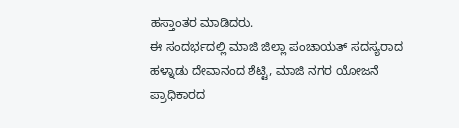ಹಸ್ತಾಂತರ ಮಾಡಿದರು.
ಈ ಸಂದರ್ಭದಲ್ಲಿ ಮಾಜಿ ಜಿಲ್ಲಾ ಪಂಚಾಯತ್ ಸದಸ್ಯರಾದ ಹಳ್ನಾಡು ದೇವಾನಂದ ಶೆಟ್ಟಿ, ಮಾಜಿ ನಗರ ಯೋಜನೆ ಪ್ರಾಧಿಕಾರದ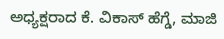ಅಧ್ಯಕ್ಷರಾದ ಕೆ. ವಿಕಾಸ್ ಹೆಗ್ಡೆ, ಮಾಜಿ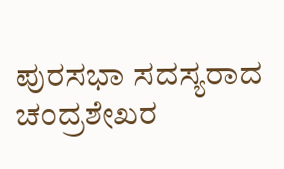ಪುರಸಭಾ ಸದಸ್ಯರಾದ ಚಂದ್ರಶೇಖರ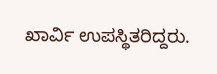ಖಾರ್ವಿ ಉಪಸ್ಥಿತರಿದ್ದರು.